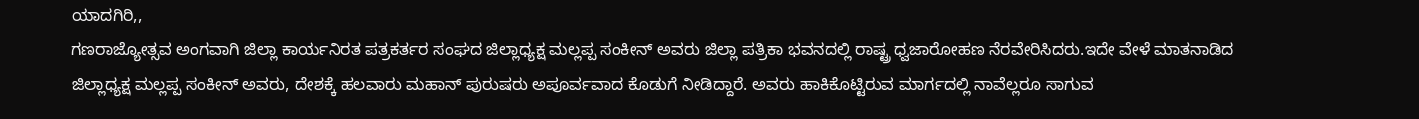ಯಾದಗಿರಿ,,
ಗಣರಾಜ್ಯೋತ್ಸವ ಅಂಗವಾಗಿ ಜಿಲ್ಲಾ ಕಾರ್ಯನಿರತ ಪತ್ರಕರ್ತರ ಸಂಘದ ಜಿಲ್ಲಾಧ್ಯಕ್ಷ ಮಲ್ಲಪ್ಪ ಸಂಕೀನ್ ಅವರು ಜಿಲ್ಲಾ ಪತ್ರಿಕಾ ಭವನದಲ್ಲಿ ರಾಷ್ಟ್ರ ಧ್ವಜಾರೋಹಣ ನೆರವೇರಿಸಿದರು.ಇದೇ ವೇಳೆ ಮಾತನಾಡಿದ ಜಿಲ್ಲಾಧ್ಯಕ್ಷ ಮಲ್ಲಪ್ಪ ಸಂಕೀನ್ ಅವರು, ದೇಶಕ್ಕೆ ಹಲವಾರು ಮಹಾನ್ ಪುರುಷರು ಅಪೂರ್ವವಾದ ಕೊಡುಗೆ ನೀಡಿದ್ದಾರೆ. ಅವರು ಹಾಕಿಕೊಟ್ಟಿರುವ ಮಾರ್ಗದಲ್ಲಿ ನಾವೆಲ್ಲರೂ ಸಾಗುವ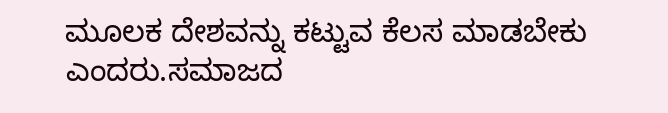ಮೂಲಕ ದೇಶವನ್ನು ಕಟ್ಟುವ ಕೆಲಸ ಮಾಡಬೇಕು ಎಂದರು.ಸಮಾಜದ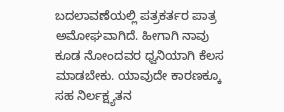ಬದಲಾವಣೆಯಲ್ಲಿ ಪತ್ರಕರ್ತರ ಪಾತ್ರ ಅಮೋಘವಾಗಿದೆ. ಹೀಗಾಗಿ ನಾವು ಕೂಡ ನೋಂದವರ ಧ್ವನಿಯಾಗಿ ಕೆಲಸ ಮಾಡಬೇಕು. ಯಾವುದೇ ಕಾರಣಕ್ಕೂ ಸಹ ನಿರ್ಲಕ್ಷ್ಯತನ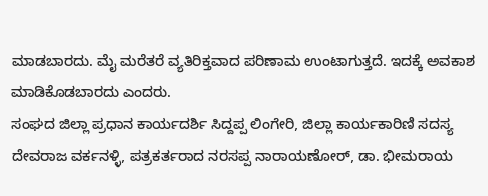ಮಾಡಬಾರದು. ಮೈ ಮರೆತರೆ ವ್ಯತಿರಿಕ್ತವಾದ ಪರಿಣಾಮ ಉಂಟಾಗುತ್ತದೆ. ಇದಕ್ಕೆ ಅವಕಾಶ ಮಾಡಿಕೊಡಬಾರದು ಎಂದರು.
ಸಂಘದ ಜಿಲ್ಲಾ ಪ್ರಧಾನ ಕಾರ್ಯದರ್ಶಿ ಸಿದ್ದಪ್ಪ ಲಿಂಗೇರಿ, ಜಿಲ್ಲಾ ಕಾರ್ಯಕಾರಿಣಿ ಸದಸ್ಯ ದೇವರಾಜ ವರ್ಕನಳ್ಳಿ, ಪತ್ರಕರ್ತರಾದ ನರಸಪ್ಪ ನಾರಾಯಣೋರ್, ಡಾ. ಭೀಮರಾಯ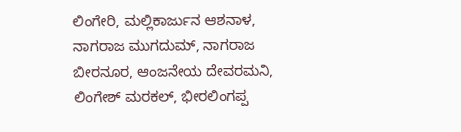ಲಿಂಗೇರಿ, ಮಲ್ಲಿಕಾರ್ಜುನ ಆಶನಾಳ, ನಾಗರಾಜ ಮುಗದುಮ್, ನಾಗರಾಜ ಬೀರನೂರ, ಆಂಜನೇಯ ದೇವರಮನಿ, ಲಿಂಗೇಶ್ ಮರಕಲ್, ಭೀರಲಿಂಗಪ್ಪ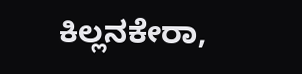ಕಿಲ್ಲನಕೇರಾ,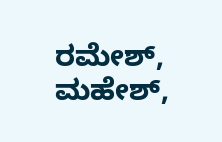ರಮೇಶ್, ಮಹೇಶ್,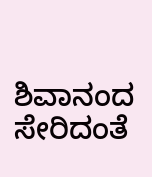ಶಿವಾನಂದ ಸೇರಿದಂತೆ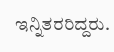ಇನ್ನಿತರರಿದ್ದರು.